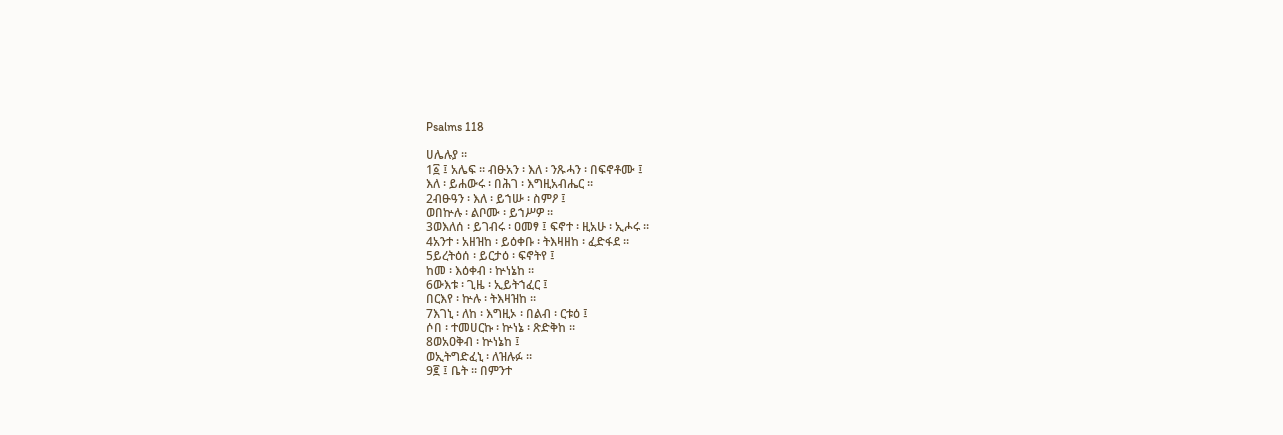Psalms 118

ሀሌሉያ ።
1፩ ፤ አሌፍ ። ብፁአን ፡ እለ ፡ ንጹሓን ፡ በፍኖቶሙ ፤
እለ ፡ ይሐውሩ ፡ በሕገ ፡ እግዚአብሔር ።
2ብፁዓን ፡ እለ ፡ ይኀሡ ፡ ስምዖ ፤
ወበኵሉ ፡ ልቦሙ ፡ ይኀሥዎ ።
3ወእለሰ ፡ ይገብሩ ፡ ዐመፃ ፤ ፍኖተ ፡ ዚአሁ ፡ ኢሖሩ ።
4አንተ ፡ አዘዝከ ፡ ይዕቀቡ ፡ ትእዛዘከ ፡ ፈድፋደ ።
5ይረትዕሰ ፡ ይርታዕ ፡ ፍኖትየ ፤
ከመ ፡ እዕቀብ ፡ ኵነኔከ ።
6ውእቱ ፡ ጊዜ ፡ ኢይትኀፈር ፤
በርእየ ፡ ኵሉ ፡ ትእዛዝከ ።
7እገኒ ፡ ለከ ፡ እግዚኦ ፡ በልብ ፡ ርቱዕ ፤
ሶበ ፡ ተመሀርኩ ፡ ኵነኔ ፡ ጽድቅከ ።
8ወአዐቅብ ፡ ኵነኔከ ፤
ወኢትግድፈኒ ፡ ለዝሉፉ ።
9፪ ፤ ቤት ። በምንተ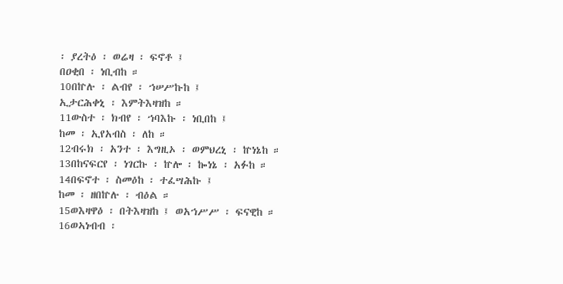፡ ያረትዕ ፡ ወሬዛ ፡ ፍኖቶ ፤
በዐቂበ ፡ ነቢብከ ።
10በኵሉ ፡ ልብየ ፡ ኀሠሥኩከ ፤
ኢታርሕቀኒ ፡ እምትእዛዝከ ።
11ውስተ ፡ ክብየ ፡ ኀባእኩ ፡ ነቢበከ ፤
ከመ ፡ ኢየአብስ ፡ ለከ ።
12ብሩክ ፡ አንተ ፡ እግዚኦ ፡ ወምህረኒ ፡ ኵነኔከ ።
13በከናፍርየ ፡ ነገርኩ ፡ ኵሎ ፡ ኰነኔ ፡ አፉከ ።
14በፍኖተ ፡ ስመዕከ ፡ ተፈሣሕኩ ፤
ከመ ፡ ዘበኵሉ ፡ ብዕል ።
15ወእዛዋዕ ፡ በትእዛዝከ ፤ ወአኀሥሥ ፡ ፍናዊከ ።
16ወኣነብብ ፡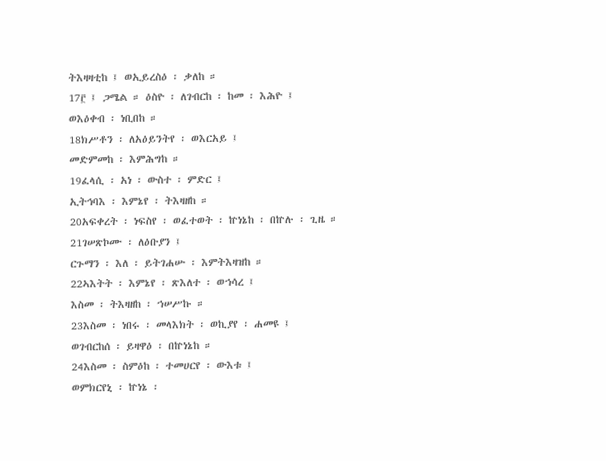ትእዛዛቲከ ፤ ወኢይረስዕ ፡ ቃለከ ።
17፫ ፤ ጋሜል ። ዕስዮ ፡ ለገብርከ ፡ ከመ ፡ እሕዮ ፤
ወእዕቀብ ፡ ነቢበከ ።
18ክሥቶን ፡ ለአዕይንትየ ፡ ወእርአይ ፤
መድምመከ ፡ እምሕግከ ።
19ፈላሲ ፡ አነ ፡ ውስተ ፡ ምድር ፤
ኢትኅባእ ፡ እምኔየ ፡ ትእዛዘከ ።
20አፍቀረት ፡ ነፍስየ ፡ ወፈተወት ፡ ኵነኔከ ፡ በኵሉ ፡ ጊዜ ።
21ገሠጽኮሙ ፡ ለዕቡያን ፤
ርጉማን ፡ እለ ፡ ይትገሐሡ ፡ እምትእዛዝከ ።
22ኣእትት ፡ እምኔየ ፡ ጽእለተ ፡ ወኀሳረ ፤
እስመ ፡ ትእዛዘከ ፡ ኀሠሥኩ ።
23እስመ ፡ ነበሩ ፡ መላእክት ፡ ወኪያየ ፡ ሐመዩ ፤
ወገብርከሰ ፡ ይዛዋዕ ፡ በኵነኔከ ።
24እስመ ፡ ስምዕከ ፡ ተመሀርየ ፡ ውእቱ ፤
ወምክርየኒ ፡ ኵነኔ ፡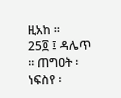ዚአከ ።
25፬ ፤ ዳሌጥ ። ጠግዐት ፡ ነፍስየ ፡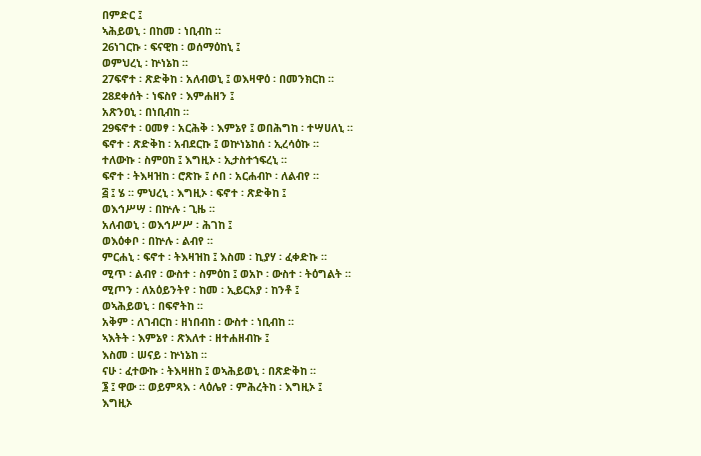በምድር ፤
ኣሕይወኒ ፡ በከመ ፡ ነቢብከ ።
26ነገርኩ ፡ ፍናዊከ ፡ ወሰማዕከኒ ፤
ወምህረኒ ፡ ኵነኔከ ።
27ፍኖተ ፡ ጽድቅከ ፡ አለብወኒ ፤ ወእዛዋዕ ፡ በመንክርከ ።
28ደቀሰት ፡ ነፍስየ ፡ እምሐዘን ፤
አጽንዐኒ ፡ በነቢብከ ።
29ፍኖተ ፡ ዐመፃ ፡ አርሕቅ ፡ እምኔየ ፤ ወበሕግከ ፡ ተሣሀለኒ ።
ፍኖተ ፡ ጽድቅከ ፡ አብደርኩ ፤ ወኵነኔከሰ ፡ ኢረሳዕኩ ።
ተለውኩ ፡ ስምዐከ ፤ እግዚኦ ፡ ኢታስተኀፍረኒ ።
ፍኖተ ፡ ትእዛዝከ ፡ ሮጽኩ ፤ ሶበ ፡ አርሐብኮ ፡ ለልብየ ።
፭ ፤ ሄ ። ምህረኒ ፡ እግዚኦ ፡ ፍኖተ ፡ ጽድቅከ ፤
ወእኅሥሣ ፡ በኵሉ ፡ ጊዜ ።
አለብወኒ ፡ ወእኅሥሥ ፡ ሕገከ ፤
ወእዕቀቦ ፡ በኵሉ ፡ ልብየ ።
ምርሐኒ ፡ ፍኖተ ፡ ትእዛዝከ ፤ እስመ ፡ ኪያሃ ፡ ፈቀድኩ ።
ሚጥ ፡ ልብየ ፡ ውስተ ፡ ስምዕከ ፤ ወአኮ ፡ ውስተ ፡ ትዕግልት ።
ሚጦን ፡ ለአዕይንትየ ፡ ከመ ፡ ኢይርአያ ፡ ከንቶ ፤
ወኣሕይወኒ ፡ በፍኖትከ ።
አቅም ፡ ለገብርከ ፡ ዘነበብከ ፡ ውስተ ፡ ነቢብከ ።
ኣእትት ፡ እምኔየ ፡ ጽእለተ ፡ ዘተሐዘብኩ ፤
እስመ ፡ ሠናይ ፡ ኵነኔከ ።
ናሁ ፡ ፈተውኩ ፡ ትእዛዘከ ፤ ወኣሕይወኒ ፡ በጽድቅከ ።
፮ ፤ ዋው ። ወይምጻእ ፡ ላዕሌየ ፡ ምሕረትከ ፡ እግዚኦ ፤
እግዚኦ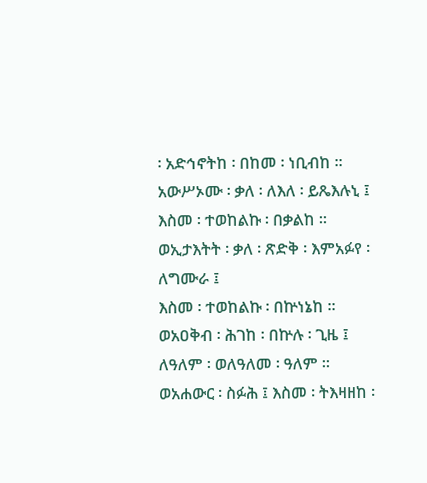፡ አድኅኖትከ ፡ በከመ ፡ ነቢብከ ።
አውሥኦሙ ፡ ቃለ ፡ ለእለ ፡ ይጼእሉኒ ፤
እስመ ፡ ተወከልኩ ፡ በቃልከ ።
ወኢታእትት ፡ ቃለ ፡ ጽድቅ ፡ እምአፉየ ፡ ለግሙራ ፤
እስመ ፡ ተወከልኩ ፡ በኵነኔከ ።
ወአዐቅብ ፡ ሕገከ ፡ በኵሉ ፡ ጊዜ ፤
ለዓለም ፡ ወለዓለመ ፡ ዓለም ።
ወአሐውር ፡ ስፉሕ ፤ እስመ ፡ ትእዛዘከ ፡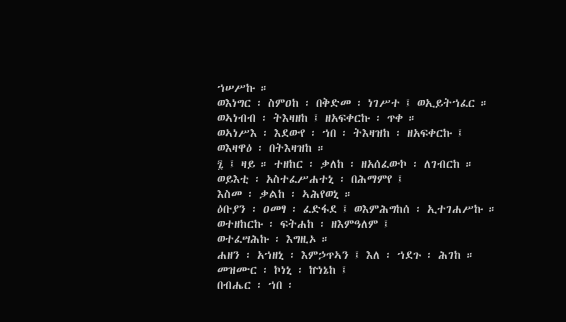ኀሠሥኩ ።
ወእነግር ፡ ስምዐከ ፡ በቅድመ ፡ ነገሥተ ፤ ወኢይትኀፈር ።
ወኣነብብ ፡ ትእዛዘከ ፤ ዘአፍቀርኩ ፡ ጥቀ ።
ወኣነሥእ ፡ እደውየ ፡ ኀበ ፡ ትእዛዝከ ፡ ዘአፍቀርኩ ፤
ወእዛዋዕ ፡ በትእዛዝከ ።
፯ ፤ ዛይ ። ተዘከር ፡ ቃለከ ፡ ዘአሰፈውኮ ፡ ለገብርከ ።
ወይእቲ ፡ አስተፈሥሐተኒ ፡ በሕማምየ ፤
እስመ ፡ ቃልከ ፡ ኣሕየወኒ ።
ዕቡያን ፡ ዐመፃ ፡ ፈድፋደ ፤ ወእምሕግከሰ ፡ ኢተገሐሥኩ ።
ወተዘከርኩ ፡ ፍትሐከ ፡ ዘእምዓለም ፤
ወተፈሣሕኩ ፡ እግዚኦ ።
ሐዘን ፡ አኀዘኒ ፡ እምኃጥኣን ፤ እለ ፡ ኀደጉ ፡ ሕገከ ።
መዝሙር ፡ ኮነኒ ፡ ኵነኔከ ፤
በብሔር ፡ ኀበ ፡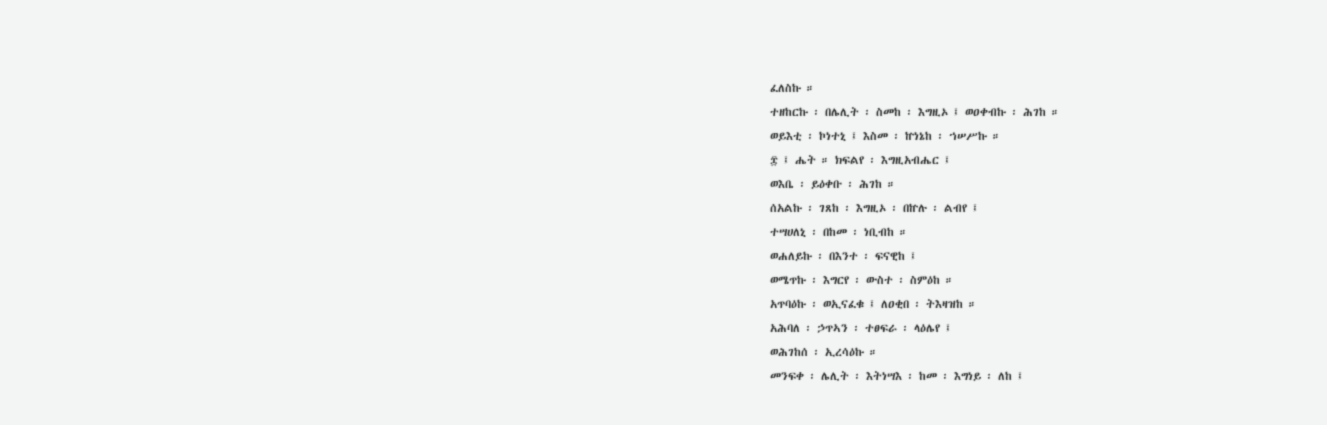ፈለስኩ ።
ተዘከርኩ ፡ በሌሊት ፡ ስመከ ፡ እግዚኦ ፤ ወዐቀብኩ ፡ ሕገከ ።
ወይእቲ ፡ ኮነተኒ ፤ እስመ ፡ ኵነኔከ ፡ ኀሠሥኩ ።
፰ ፤ ሔት ። ክፍልየ ፡ እግዚአብሔር ፤
ወእቤ ፡ ይዕቀቡ ፡ ሕገከ ።
ሰአልኩ ፡ ገጸከ ፡ እግዚኦ ፡ በኵሉ ፡ ልብየ ፤
ተሣሀለኒ ፡ በከመ ፡ ነቢብከ ።
ወሐለይኩ ፡ በእንተ ፡ ፍናዊከ ፤
ወሜጥኩ ፡ እግርየ ፡ ውስተ ፡ ስምዕከ ።
አጥባዕኩ ፡ ወኢናፈቁ ፤ ለዐቂበ ፡ ትእዛዝከ ።
አሕባለ ፡ ኃጥኣን ፡ ተፀፍራ ፡ ላዕሌየ ፤
ወሕገከሰ ፡ ኢረሳዕኩ ።
መንፍቀ ፡ ሌሊት ፡ እትነሣእ ፡ ከመ ፡ እግነይ ፡ ለከ ፤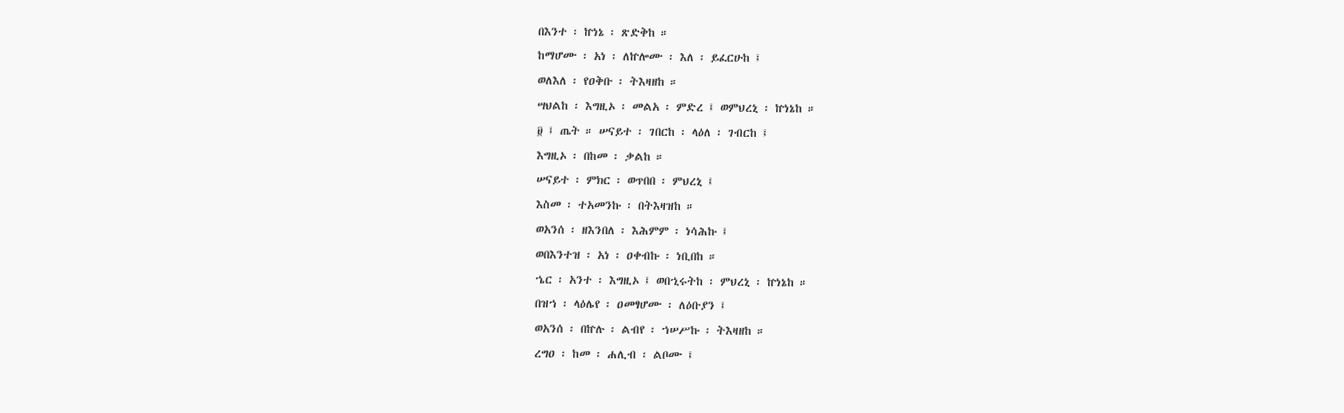በእንተ ፡ ኵነኔ ፡ ጽድቅከ ።
ከማሆሙ ፡ አነ ፡ ለኵሎሙ ፡ እለ ፡ ይፈርሁከ ፤
ወለእለ ፡ የዐቅቡ ፡ ትእዛዘከ ።
ሣህልከ ፡ እግዚኦ ፡ መልአ ፡ ምድረ ፤ ወምህረኒ ፡ ኵነኔከ ።
፱ ፤ ጤት ። ሠናይተ ፡ ገበርከ ፡ ላዕለ ፡ ገብርከ ፤
እግዚኦ ፡ በከመ ፡ ቃልከ ።
ሠናይተ ፡ ምክር ፡ ወጥበበ ፡ ምህረኒ ፤
እስመ ፡ ተአመንኩ ፡ በትእዛዝከ ።
ወአንሰ ፡ ዘእንበለ ፡ እሕምም ፡ ነሳሕኩ ፤
ወበእንተዝ ፡ አነ ፡ ዐቀብኩ ፡ ነቢበከ ።
ኄር ፡ አንተ ፡ እግዚኦ ፤ ወበኂሩትከ ፡ ምህረኒ ፡ ኵነኔከ ።
በዝኀ ፡ ላዕሌየ ፡ ዐመፃሆሙ ፡ ለዕቡያን ፤
ወአንሰ ፡ በኵሉ ፡ ልብየ ፡ ኀሠሥኩ ፡ ትእዛዘከ ።
ረግዐ ፡ ከመ ፡ ሐሊብ ፡ ልቦሙ ፤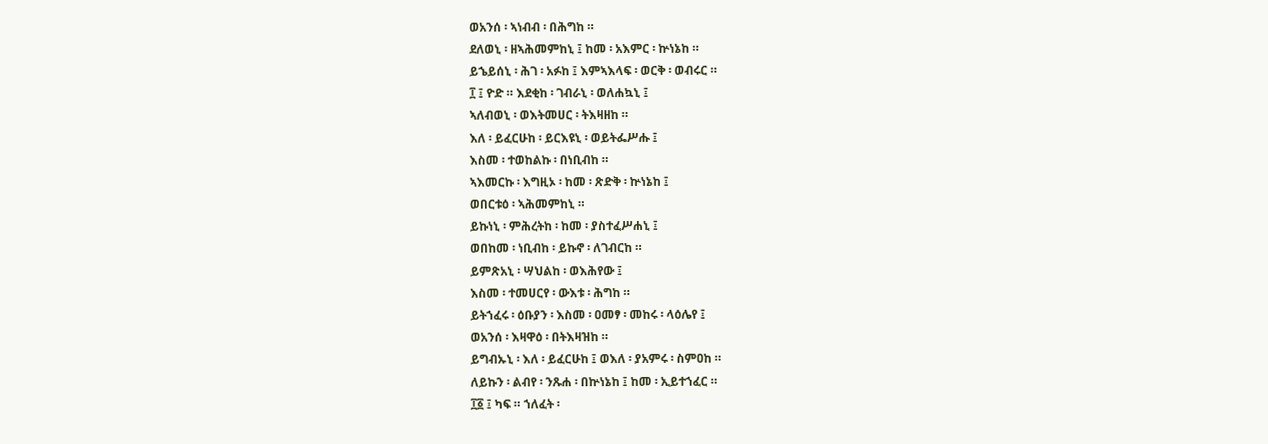ወአንሰ ፡ ኣነብብ ፡ በሕግከ ።
ደለወኒ ፡ ዘኣሕመምከኒ ፤ ከመ ፡ አእምር ፡ ኵነኔከ ።
ይኄይሰኒ ፡ ሕገ ፡ አፉከ ፤ እምኣእላፍ ፡ ወርቅ ፡ ወብሩር ።
፲ ፤ ዮድ ። እደቂከ ፡ ገብራኒ ፡ ወለሐኳኒ ፤
ኣለብወኒ ፡ ወእትመሀር ፡ ትእዛዘከ ።
እለ ፡ ይፈርሁከ ፡ ይርእዩኒ ፡ ወይትፌሥሑ ፤
እስመ ፡ ተወከልኩ ፡ በነቢብከ ።
ኣእመርኩ ፡ እግዚኦ ፡ ከመ ፡ ጽድቅ ፡ ኵነኔከ ፤
ወበርቱዕ ፡ ኣሕመምከኒ ።
ይኩነኒ ፡ ምሕረትከ ፡ ከመ ፡ ያስተፈሥሐኒ ፤
ወበከመ ፡ ነቢብከ ፡ ይኩኖ ፡ ለገብርከ ።
ይምጽአኒ ፡ ሣህልከ ፡ ወእሕየው ፤
እስመ ፡ ተመሀርየ ፡ ውእቱ ፡ ሕግከ ።
ይትኀፈሩ ፡ ዕቡያን ፡ እስመ ፡ ዐመፃ ፡ መከሩ ፡ ላዕሌየ ፤
ወአንሰ ፡ እዛዋዕ ፡ በትእዛዝከ ።
ይግብኡኒ ፡ እለ ፡ ይፈርሁከ ፤ ወእለ ፡ ያአምሩ ፡ ስምዐከ ።
ለይኩን ፡ ልብየ ፡ ንጹሐ ፡ በኵነኔከ ፤ ከመ ፡ ኢይተኀፈር ።
፲፩ ፤ ካፍ ። ኀለፈት ፡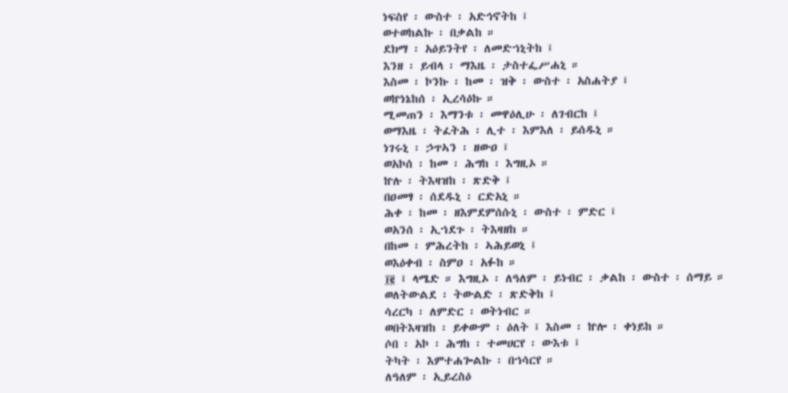ነፍስየ ፡ ውስተ ፡ አድኅኖትከ ፤
ወተወከልኩ ፡ በቃልከ ።
ደክማ ፡ አዕይንትየ ፡ ለመድኀኒትከ ፤
እንዘ ፡ ይብላ ፡ ማእዜ ፡ ታስተፌሥሐኒ ።
እስመ ፡ ኮንኩ ፡ ከመ ፡ ዝቅ ፡ ውስተ ፡ አስሐትያ ፤
ወኵነኔከሰ ፡ ኢረሳዕኩ ።
ሚመጠን ፡ እማንቱ ፡ መዋዕሊሁ ፡ ለገብርከ ፤
ወማእዜ ፡ ትፈትሕ ፡ ሊተ ፡ እምእለ ፡ ይሰዱኒ ።
ነገሩኒ ፡ ኃጥኣን ፡ ዘውዐ ፤
ወአኮሰ ፡ ከመ ፡ ሕግከ ፡ እግዚኦ ።
ኵሉ ፡ ትእዛዝከ ፡ ጽድቅ ፤
በዐመፃ ፡ ሰደዱኒ ፡ ርድአኒ ።
ሕቀ ፡ ከመ ፡ ዘእምደምሰሱኒ ፡ ውስተ ፡ ምድር ፤
ወአንሰ ፡ ኢኀደጉ ፡ ትእዛዘከ ።
በከመ ፡ ምሕረትከ ፡ ኣሕይወኒ ፤
ወእዕቀብ ፡ ስምዐ ፡ አፉከ ።
፲፪ ፤ ላሜድ ። እግዚኦ ፡ ለዓለም ፡ ይነብር ፡ ቃልከ ፡ ውስተ ፡ ሰማይ ።
ወለትውልደ ፡ ትውልድ ፡ ጽድቅከ ፤
ሳረርካ ፡ ለምድር ፡ ወትነብር ።
ወበትእዛዝከ ፡ ይቀውም ፡ ዕለት ፤ እስመ ፡ ኵሎ ፡ ቀነይከ ።
ሶበ ፡ አኮ ፡ ሕግከ ፡ ተመሀርየ ፡ ውእቱ ፤
ትካት ፡ እምተሐጐልኩ ፡ በኀሳርየ ።
ለዓለም ፡ ኢይረስዕ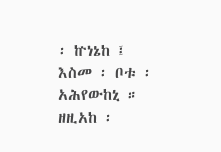፡ ኵነኔከ ፤
እስመ ፡ ቦቱ ፡ አሕየውከኒ ።
ዘዚአከ ፡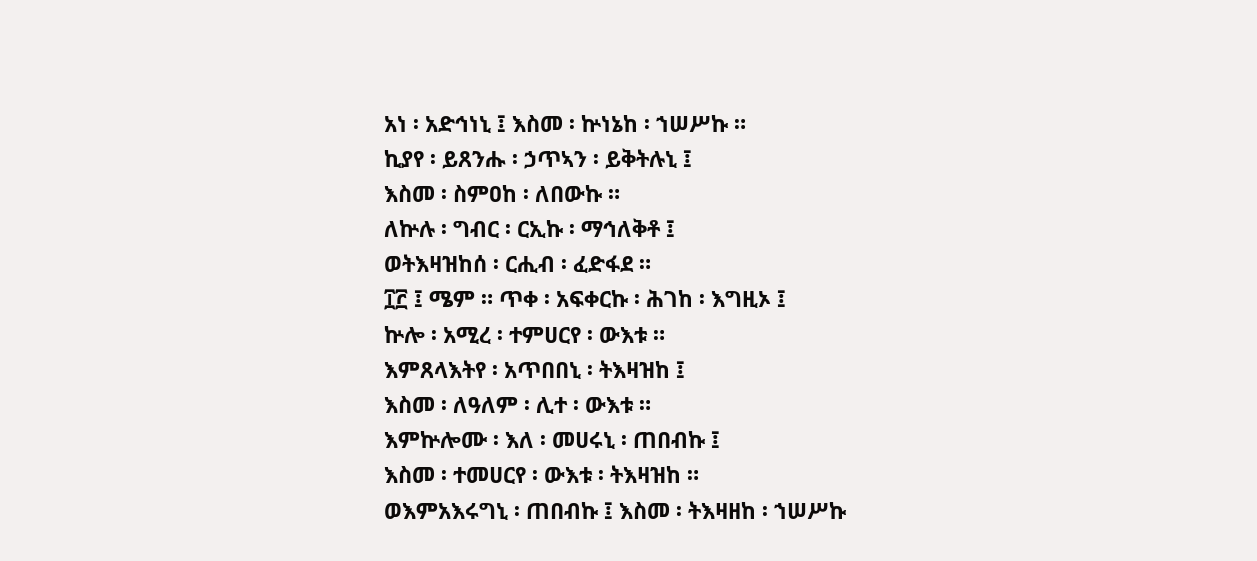አነ ፡ አድኅነኒ ፤ እስመ ፡ ኵነኔከ ፡ ኀሠሥኩ ።
ኪያየ ፡ ይጸንሑ ፡ ኃጥኣን ፡ ይቅትሉኒ ፤
እስመ ፡ ስምዐከ ፡ ለበውኩ ።
ለኵሉ ፡ ግብር ፡ ርኢኩ ፡ ማኅለቅቶ ፤
ወትእዛዝከሰ ፡ ርሒብ ፡ ፈድፋደ ።
፲፫ ፤ ሜም ። ጥቀ ፡ አፍቀርኩ ፡ ሕገከ ፡ እግዚኦ ፤
ኵሎ ፡ አሚረ ፡ ተምሀርየ ፡ ውእቱ ።
እምጸላእትየ ፡ አጥበበኒ ፡ ትእዛዝከ ፤
እስመ ፡ ለዓለም ፡ ሊተ ፡ ውእቱ ።
እምኵሎሙ ፡ እለ ፡ መሀሩኒ ፡ ጠበብኩ ፤
እስመ ፡ ተመሀርየ ፡ ውእቱ ፡ ትእዛዝከ ።
ወእምአእሩግኒ ፡ ጠበብኩ ፤ እስመ ፡ ትእዛዘከ ፡ ኀሠሥኩ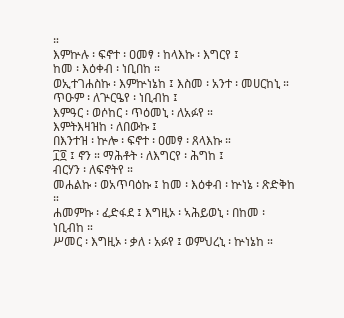።
እምኵሉ ፡ ፍኖተ ፡ ዐመፃ ፡ ከላእኩ ፡ እግርየ ፤
ከመ ፡ እዕቀብ ፡ ነቢበከ ።
ወኢተገሐስኩ ፡ እምኵነኔከ ፤ እስመ ፡ አንተ ፡ መሀርከኒ ።
ጥዑም ፡ ለጕርዔየ ፡ ነቢብከ ፤
እምዓር ፡ ወሶከር ፡ ጥዕመኒ ፡ ለአፉየ ።
እምትእዛዝከ ፡ ለበውኩ ፤
በእንተዝ ፡ ኵሎ ፡ ፍኖተ ፡ ዐመፃ ፡ ጸላእኩ ።
፲፬ ፤ ኖን ። ማሕቶት ፡ ለእግርየ ፡ ሕግከ ፤
ብርሃን ፡ ለፍኖትየ ።
መሐልኩ ፡ ወአጥባዕኩ ፤ ከመ ፡ እዕቀብ ፡ ኵነኔ ፡ ጽድቅከ ።
ሐመምኩ ፡ ፈድፋደ ፤ እግዚኦ ፡ ኣሕይወኒ ፡ በከመ ፡ ነቢብከ ።
ሥመር ፡ እግዚኦ ፡ ቃለ ፡ አፉየ ፤ ወምህረኒ ፡ ኵነኔከ ።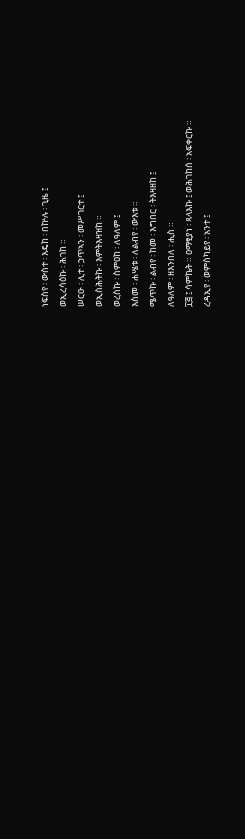ነፍስየ ፡ ውስተ ፡ እዴከ ፡ በኵሉ ፡ ጊዜ ፤
ወኢረሳዕኩ ፡ ሕገከ ።
ሠርዑ ፡ ሊተ ፡ ኃጥኣን ፡ መሥገርተ ፤
ወኢስሕትኩ ፡ እምትእዛዝከ ።
ወረስኩ ፡ ስምዐከ ፡ ለዓለም ፤
እስመ ፡ ሐሤቱ ፡ ለልብየ ፡ ውእቱ ።
ሜጥኩ ፡ ልብየ ፡ ከመ ፡ እግበር ፡ ትእዛዘከ ፤
ለዓለም ፡ ዘእንበለ ፡ ሒስ ።
፲፭ ፤ ሳምኬት ። ዐማፂያነ ፡ ጻላእኩ ፤ ወሕገከሰ ፡ አፍቀርኩ ።
ረዳኢየ ፡ ወምስካይየ ፡ አንተ ፤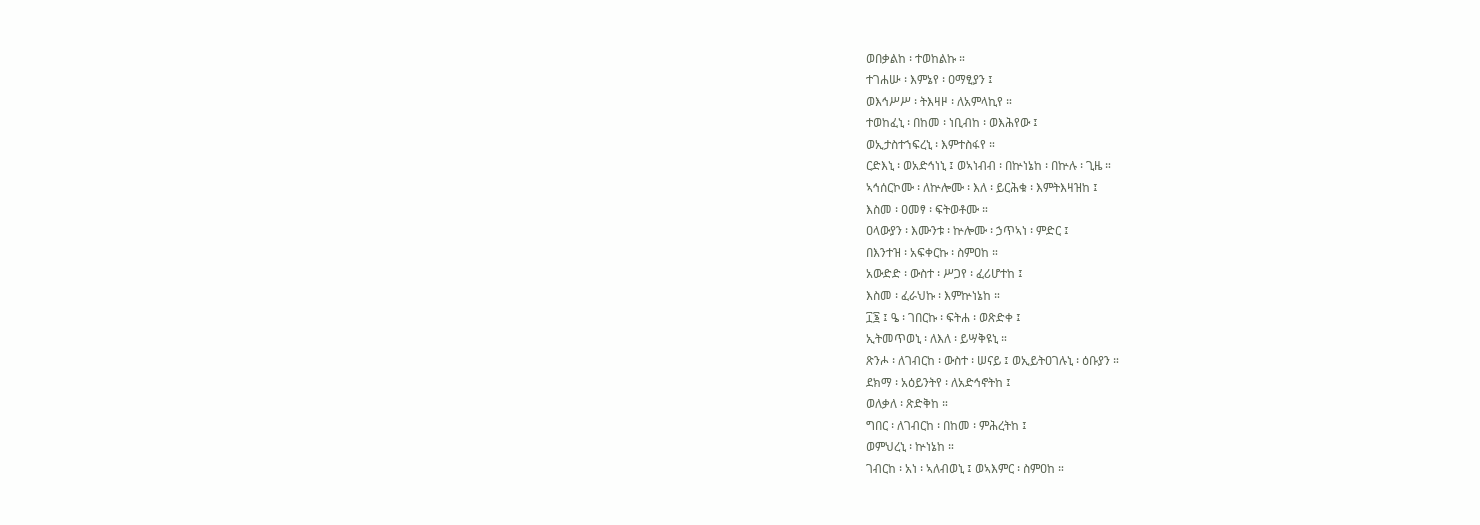ወበቃልከ ፡ ተወከልኩ ።
ተገሐሡ ፡ እምኔየ ፡ ዐማፂያን ፤
ወእኅሥሥ ፡ ትእዛዞ ፡ ለአምላኪየ ።
ተወከፈኒ ፡ በከመ ፡ ነቢብከ ፡ ወእሕየው ፤
ወኢታስተኀፍረኒ ፡ እምተስፋየ ።
ርድእኒ ፡ ወአድኅነኒ ፤ ወኣነብብ ፡ በኵነኔከ ፡ በኵሉ ፡ ጊዜ ።
ኣኅሰርኮሙ ፡ ለኵሎሙ ፡ እለ ፡ ይርሕቁ ፡ እምትእዛዝከ ፤
እስመ ፡ ዐመፃ ፡ ፍትወቶሙ ።
ዐላውያን ፡ እሙንቱ ፡ ኵሎሙ ፡ ኃጥኣነ ፡ ምድር ፤
በእንተዝ ፡ አፍቀርኩ ፡ ስምዐከ ።
አውድድ ፡ ውስተ ፡ ሥጋየ ፡ ፈሪሆተከ ፤
እስመ ፡ ፈራህኩ ፡ እምኵነኔከ ።
፲፮ ፤ ዔ ፡ ገበርኩ ፡ ፍትሐ ፡ ወጽድቀ ፤
ኢትመጥወኒ ፡ ለእለ ፡ ይሣቅዩኒ ።
ጽንሖ ፡ ለገብርከ ፡ ውስተ ፡ ሠናይ ፤ ወኢይትዐገሉኒ ፡ ዕቡያን ።
ደክማ ፡ አዕይንትየ ፡ ለአድኅኖትከ ፤
ወለቃለ ፡ ጽድቅከ ።
ግበር ፡ ለገብርከ ፡ በከመ ፡ ምሕረትከ ፤
ወምህረኒ ፡ ኵነኔከ ።
ገብርከ ፡ አነ ፡ ኣለብወኒ ፤ ወኣእምር ፡ ስምዐከ ።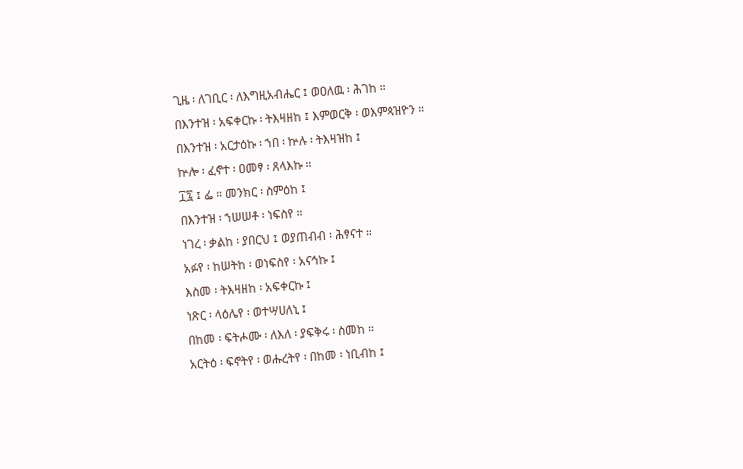ጊዜ ፡ ለገቢር ፡ ለእግዚአብሔር ፤ ወዐለዉ ፡ ሕገከ ።
በእንተዝ ፡ አፍቀርኩ ፡ ትእዛዘከ ፤ እምወርቅ ፡ ወእምጳዝዮን ።
በእንተዝ ፡ አርታዕኩ ፡ ኀበ ፡ ኵሉ ፡ ትእዛዝከ ፤
ኵሎ ፡ ፈኖተ ፡ ዐመፃ ፡ ጸላእኩ ።
፲፯ ፤ ፌ ። መንክር ፡ ስምዕከ ፤
በእንተዝ ፡ ኀሠሠቶ ፡ ነፍስየ ።
ነገረ ፡ ቃልከ ፡ ያበርህ ፤ ወያጠብብ ፡ ሕፃናተ ።
አፉየ ፡ ከሠትከ ፡ ወነፍስየ ፡ አናኅኩ ፤
እስመ ፡ ትእዛዘከ ፡ አፍቀርኩ ፤
ነጽር ፡ ላዕሌየ ፡ ወተሣሀለኒ ፤
በከመ ፡ ፍትሖሙ ፡ ለእለ ፡ ያፍቅሩ ፡ ስመከ ።
አርትዕ ፡ ፍኖትየ ፡ ወሑረትየ ፡ በከመ ፡ ነቢብከ ፤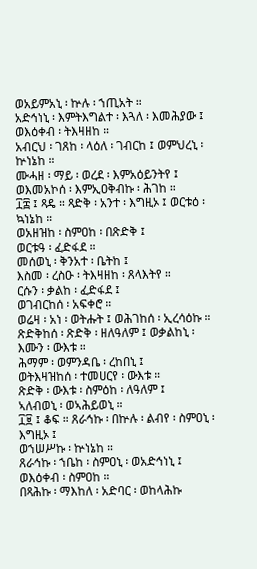ወአይምአኒ ፡ ኵሉ ፡ ኀጢአት ።
አድኅነኒ ፡ እምትእግልተ ፡ እጓለ ፡ እመሕያው ፤
ወእዕቀብ ፡ ትእዛዘከ ።
አብርህ ፡ ገጸከ ፡ ላዕለ ፡ ገብርከ ፤ ወምህረኒ ፡ ኵነኔከ ።
ሙሓዘ ፡ ማይ ፡ ወረደ ፡ እምአዕይንትየ ፤
ወእመአኮሰ ፡ እምኢዐቅብኩ ፡ ሕገከ ።
፲፰ ፤ ጻዴ ። ጻድቅ ፡ አንተ ፡ እግዚኦ ፤ ወርቱዕ ፡ ኳነኔከ ።
ወአዘዝከ ፡ ስምዐከ ፡ በጽድቅ ፤
ወርቱዓ ፡ ፈድፋደ ።
መሰወኒ ፡ ቅንአተ ፡ ቤትከ ፤
እስመ ፡ ረስዑ ፡ ትእዛዘከ ፡ ጸላእትየ ።
ርሱን ፡ ቃልከ ፡ ፈድፋደ ፤
ወገብርከሰ ፡ አፍቀሮ ።
ወሬዛ ፡ አነ ፡ ወትሑት ፤ ወሕገከሰ ፡ ኢረሳዕኩ ።
ጽድቅከሰ ፡ ጽድቅ ፡ ዘለዓለም ፤ ወቃልከኒ ፡ እሙን ፡ ውእቱ ።
ሕማም ፡ ወምንዳቤ ፡ ረከበኒ ፤
ወትእዛዝከሰ ፡ ተመሀርየ ፡ ውእቱ ።
ጽድቅ ፡ ውእቱ ፡ ስምዕከ ፡ ለዓለም ፤
ኣለብወኒ ፡ ወኣሕይወኒ ።
፲፱ ፤ ቆፍ ። ጸራኅኩ ፡ በኵሉ ፡ ልብየ ፡ ስምዐኒ ፡ እግዚኦ ፤
ወኀሠሥኩ ፡ ኵነኔከ ።
ጸራኅኩ ፡ ኀቤከ ፡ ስምዐኒ ፡ ወአድኅነኒ ፤
ወእዕቀብ ፡ ስምዐከ ።
በጻሕኩ ፡ ማእከለ ፡ አድባር ፡ ወከላሕኩ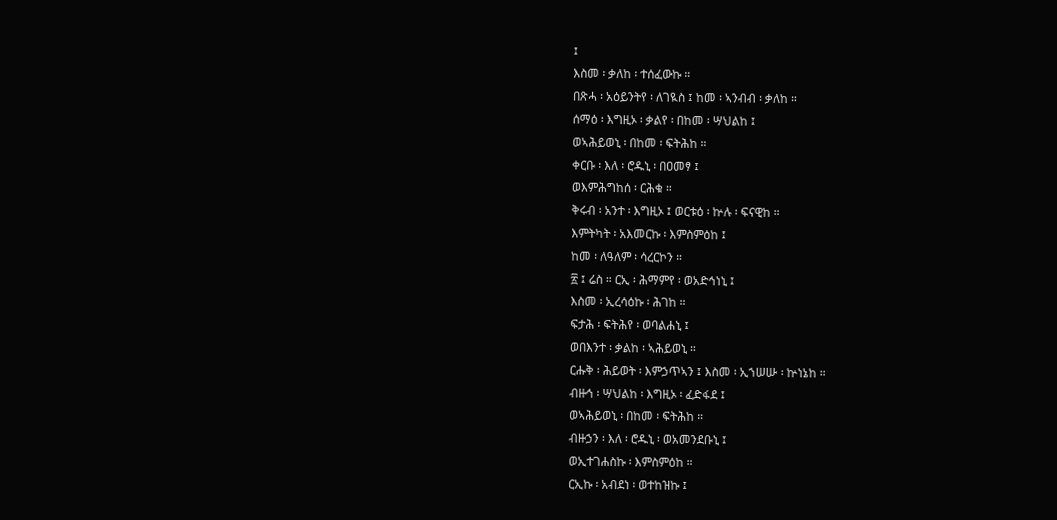፤
እስመ ፡ ቃለከ ፡ ተሰፈውኩ ።
በጽሓ ፡ አዕይንትየ ፡ ለገዪስ ፤ ከመ ፡ ኣንብብ ፡ ቃለከ ።
ሰማዕ ፡ እግዚኦ ፡ ቃልየ ፡ በከመ ፡ ሣህልከ ፤
ወኣሕይወኒ ፡ በከመ ፡ ፍትሕከ ።
ቀርቡ ፡ እለ ፡ ሮዱኒ ፡ በዐመፃ ፤
ወእምሕግከሰ ፡ ርሕቁ ።
ቅሩብ ፡ አንተ ፡ እግዚኦ ፤ ወርቱዕ ፡ ኵሉ ፡ ፍናዊከ ።
እምትካት ፡ አእመርኩ ፡ እምስምዕከ ፤
ከመ ፡ ለዓለም ፡ ሳረርኮን ።
፳ ፤ ሬስ ። ርኢ ፡ ሕማምየ ፡ ወአድኅነኒ ፤
እስመ ፡ ኢረሳዕኩ ፡ ሕገከ ።
ፍታሕ ፡ ፍትሕየ ፡ ወባልሐኒ ፤
ወበእንተ ፡ ቃልከ ፡ ኣሕይወኒ ።
ርሑቅ ፡ ሕይወት ፡ እምኃጥኣን ፤ እስመ ፡ ኢኀሠሡ ፡ ኵነኔከ ።
ብዙኅ ፡ ሣህልከ ፡ እግዚኦ ፡ ፈድፋደ ፤
ወኣሕይወኒ ፡ በከመ ፡ ፍትሕከ ።
ብዙኃን ፡ እለ ፡ ሮዱኒ ፡ ወአመንደቡኒ ፤
ወኢተገሐስኩ ፡ እምስምዕከ ።
ርኢኩ ፡ አብደነ ፡ ወተከዝኩ ፤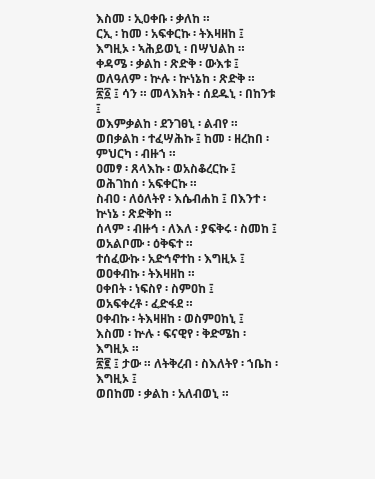እስመ ፡ ኢዐቀቡ ፡ ቃለከ ።
ርኢ ፡ ከመ ፡ አፍቀርኩ ፡ ትእዛዘከ ፤
እግዚኦ ፡ ኣሕይወኒ ፡ በሣህልከ ።
ቀዳሜ ፡ ቃልከ ፡ ጽድቅ ፡ ውእቱ ፤
ወለዓለም ፡ ኵሉ ፡ ኵነኔከ ፡ ጽድቅ ።
፳፩ ፤ ሳን ። መላእክት ፡ ሰደዱኒ ፡ በከንቱ ፤
ወእምቃልከ ፡ ደንገፀኒ ፡ ልብየ ።
ወበቃልከ ፡ ተፈሣሕኩ ፤ ከመ ፡ ዘረከበ ፡ ምህርካ ፡ ብዙኀ ።
ዐመፃ ፡ ጸላእኩ ፡ ወአስቆረርኩ ፤
ወሕገከሰ ፡ አፍቀርኩ ።
ስብዐ ፡ ለዕለትየ ፡ እሴብሐከ ፤ በእንተ ፡ ኵነኔ ፡ ጽድቅከ ።
ሰላም ፡ ብዙኅ ፡ ለእለ ፡ ያፍቅሩ ፡ ስመከ ፤
ወአልቦሙ ፡ ዕቅፍተ ።
ተሰፈውኩ ፡ አድኅኖተከ ፡ እግዚኦ ፤
ወዐቀብኩ ፡ ትእዛዘከ ።
ዐቀበት ፡ ነፍስየ ፡ ስምዐከ ፤
ወአፍቀረቶ ፡ ፈድፋደ ።
ዐቀብኩ ፡ ትእዛዘከ ፡ ወስምዐከኒ ፤
እስመ ፡ ኵሉ ፡ ፍናዊየ ፡ ቅድሜከ ፡ እግዚኦ ።
፳፪ ፤ ታው ። ለትቅረብ ፡ ስእለትየ ፡ ኀቤከ ፡ እግዚኦ ፤
ወበከመ ፡ ቃልከ ፡ አለብወኒ ።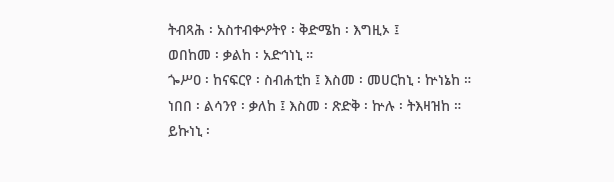ትብጻሕ ፡ አስተብቍዖትየ ፡ ቅድሜከ ፡ እግዚኦ ፤
ወበከመ ፡ ቃልከ ፡ አድኅነኒ ።
ጐሥዐ ፡ ከናፍርየ ፡ ስብሐቲከ ፤ እስመ ፡ መሀርከኒ ፡ ኵነኔከ ።
ነበበ ፡ ልሳንየ ፡ ቃለከ ፤ እስመ ፡ ጽድቅ ፡ ኵሉ ፡ ትእዛዝከ ።
ይኩነኒ ፡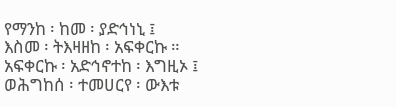የማንከ ፡ ከመ ፡ ያድኅነኒ ፤
እስመ ፡ ትእዛዘከ ፡ አፍቀርኩ ።
አፍቀርኩ ፡ አድኅኖተከ ፡ እግዚኦ ፤
ወሕግከሰ ፡ ተመሀርየ ፡ ውእቱ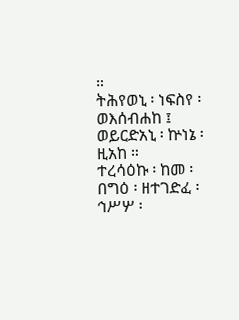።
ትሕየወኒ ፡ ነፍስየ ፡ ወእሰብሐከ ፤
ወይርድአኒ ፡ ኵነኔ ፡ ዚአከ ።
ተረሳዕኩ ፡ ከመ ፡ በግዕ ፡ ዘተገድፈ ፡
ኅሥሦ ፡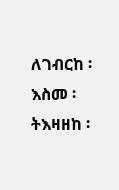ለገብርከ ፡ እስመ ፡ ትእዛዘከ ፡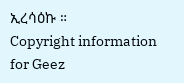ኢረሳዕኩ ።
Copyright information for Geez